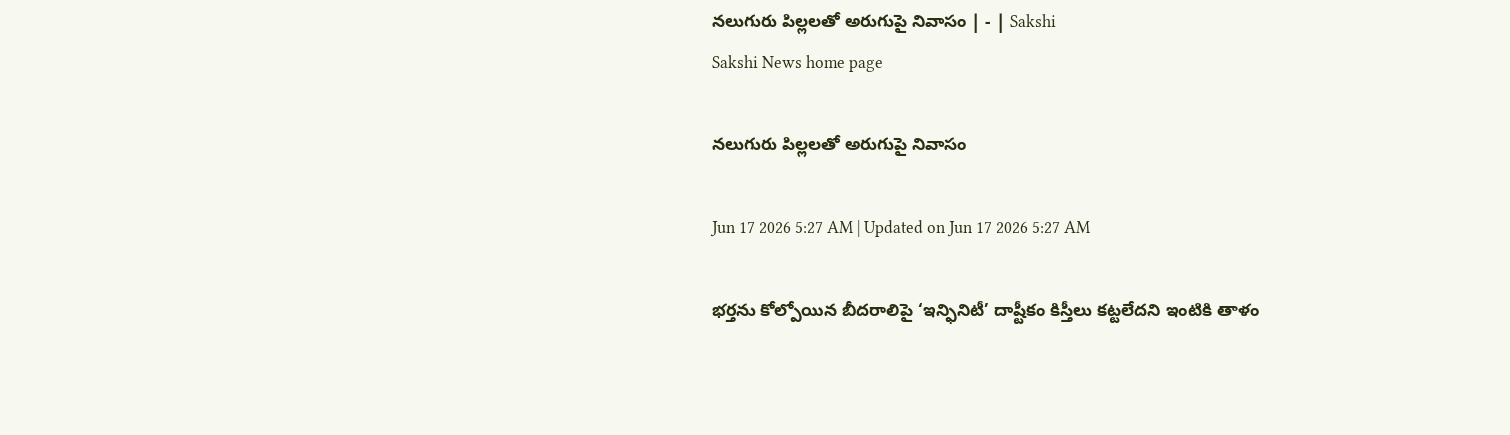నలుగురు పిల్లలతో అరుగుపై నివాసం | - | Sakshi
Sakshi News home page

నలుగురు పిల్లలతో అరుగుపై నివాసం

Jun 17 2026 5:27 AM | Updated on Jun 17 2026 5:27 AM

భర్తను కోల్పోయిన బీదరాలిపై ‘ఇన్ఫినిటీ’ దాష్టీకం కిస్తీలు కట్టలేదని ఇంటికి తాళం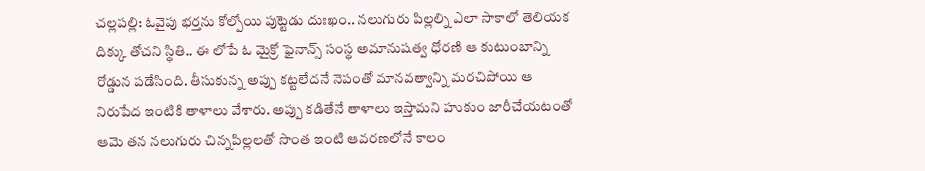చల్లపల్లి: ఓవైపు భర్తను కోల్పోయి పుట్టెడు దుఃఖం.. నలుగురు పిల్లల్ని ఎలా సాకాలో తెలియక దిక్కు తోచని స్థితి.. ఈ లోపే ఓ మైక్రో ఫైనాన్స్‌ సంస్థ అమానుషత్వ ధోరణి ఆ కుటుంబాన్ని రోడ్డున పడేసింది. తీసుకున్న అప్పు కట్టలేదనే నెపంతో మానవత్వాన్ని మరచిపోయి ఆ నిరుపేద ఇంటికి తాళాలు వేశారు. అప్పు కడితేనే తాళాలు ఇస్తామని హుకుం జారీచేయటంతో ఆమె తన నలుగురు చిన్నపిల్లలతో సొంత ఇంటి ఆవరణలోనే కాలం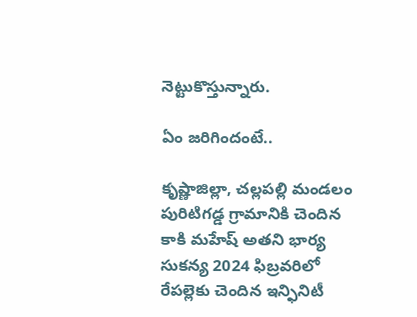నెట్టుకొస్తున్నారు.

ఏం జరిగిందంటే..

కృష్ణాజిల్లా, చల్లపల్లి మండలం పురిటిగడ్డ గ్రామానికి చెందిన కాకి మహేష్‌ అతని భార్య సుకన్య 2024 ఫిబ్రవరిలో రేపల్లెకు చెందిన ఇన్ఫినిటీ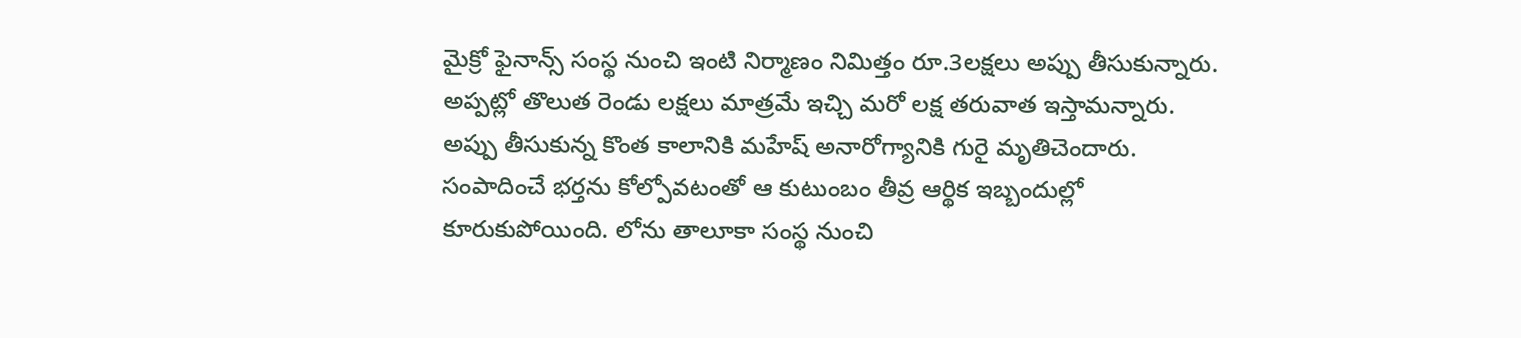మైక్రో ఫైనాన్స్‌ సంస్థ నుంచి ఇంటి నిర్మాణం నిమిత్తం రూ.3లక్షలు అప్పు తీసుకున్నారు. అప్పట్లో తొలుత రెండు లక్షలు మాత్రమే ఇచ్చి మరో లక్ష తరువాత ఇస్తామన్నారు. అప్పు తీసుకున్న కొంత కాలానికి మహేష్‌ అనారోగ్యానికి గురై మృతిచెందారు. సంపాదించే భర్తను కోల్పోవటంతో ఆ కుటుంబం తీవ్ర ఆర్థిక ఇబ్బందుల్లో కూరుకుపోయింది. లోను తాలూకా సంస్థ నుంచి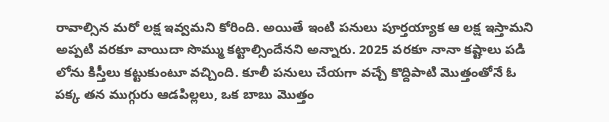రావాల్సిన మరో లక్ష ఇవ్వమని కోరింది. అయితే ఇంటి పనులు పూర్తయ్యాక ఆ లక్ష ఇస్తామని అప్పటి వరకూ వాయిదా సొమ్ము కట్టాల్సిందేనని అన్నారు. 2025 వరకూ నానా కష్టాలు పడి లోను కిస్తీలు కట్టుకుంటూ వచ్చింది. కూలీ పనులు చేయగా వచ్చే కొద్దిపాటి మొత్తంతోనే ఓ పక్క తన ముగ్గురు ఆడపిల్లలు, ఒక బాబు మొత్తం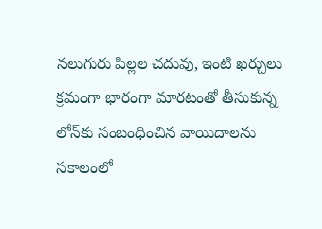నలుగురు పిల్లల చదువు, ఇంటి ఖర్చులు క్రమంగా భారంగా మారటంతో తీసుకున్న లోన్‌కు సంబంధించిన వాయిదాలను సకాలంలో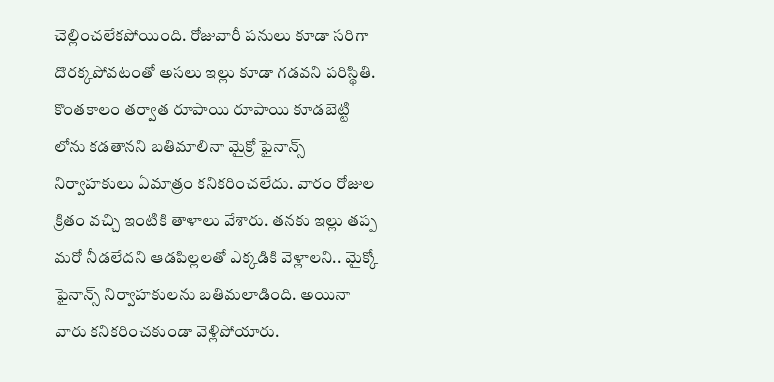చెల్లించలేకపోయింది. రోజువారీ పనులు కూడా సరిగా దొరక్కపోవటంతో అసలు ఇల్లు కూడా గడవని పరిస్థితి. కొంతకాలం తర్వాత రూపాయి రూపాయి కూడబెట్టి లోను కడతానని బతిమాలినా మైక్రో ఫైనాన్స్‌ నిర్వాహకులు ఏమాత్రం కనికరించలేదు. వారం రోజుల క్రితం వచ్చి ఇంటికి తాళాలు వేశారు. తనకు ఇల్లు తప్ప మరో నీడలేదని ఆడపిల్లలతో ఎక్కడికి వెళ్లాలని.. మైక్కో ఫైనాన్స్‌ నిర్వాహకులను బతిమలాడింది. అయినా వారు కనికరించకుండా వెళ్లిపోయారు.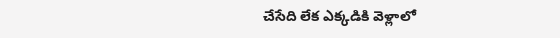చేసేది లేక ఎక్కడికి వెళ్లాలో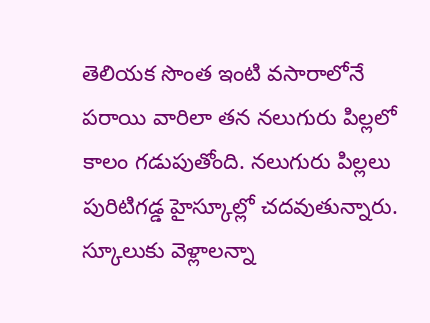తెలియక సొంత ఇంటి వసారాలోనే పరాయి వారిలా తన నలుగురు పిల్లలో కాలం గడుపుతోంది. నలుగురు పిల్లలు పురిటిగడ్డ హైస్కూల్లో చదవుతున్నారు. స్కూలుకు వెళ్లాలన్నా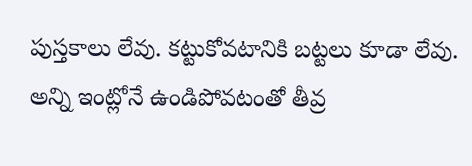పుస్తకాలు లేవు. కట్టుకోవటానికి బట్టలు కూడా లేవు. అన్ని ఇంట్లోనే ఉండిపోవటంతో తీవ్ర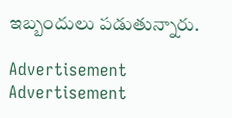ఇబ్బందులు పడుతున్నారు.

Advertisement
Advertisement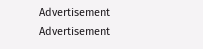Advertisement
Advertisement